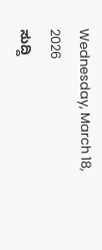Wednesday, March 18, 2026
ಸುದ್ದಿ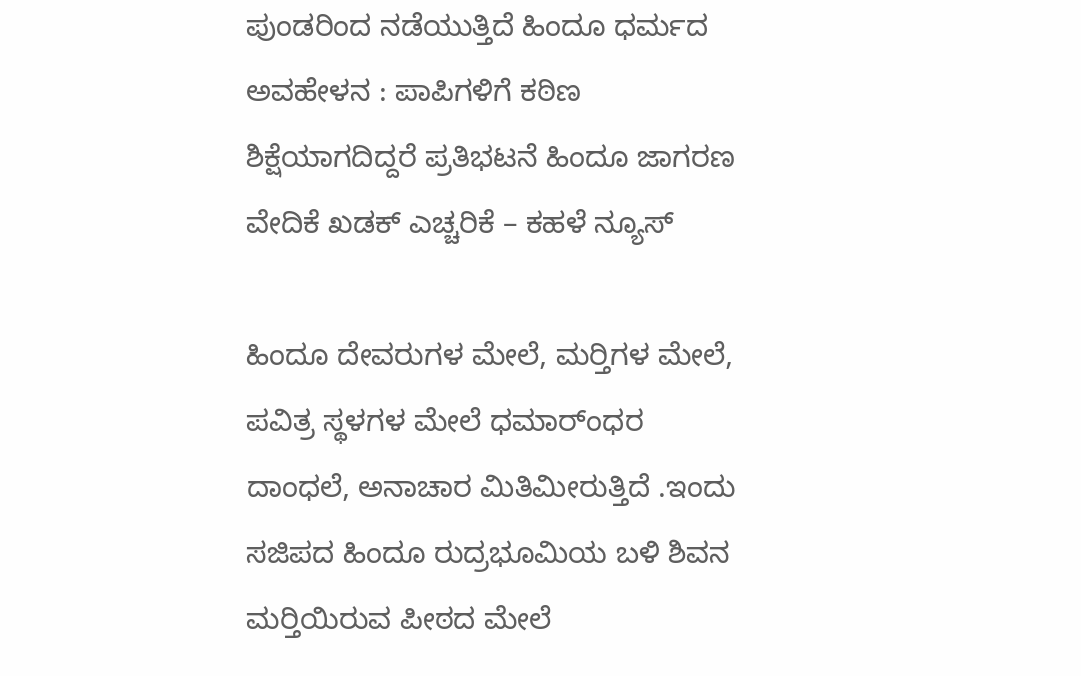ಪುಂಡರಿಂದ ನಡೆಯುತ್ತಿದೆ ಹಿಂದೂ ಧರ್ಮದ ಅವಹೇಳನ : ಪಾಪಿಗಳಿಗೆ ಕಠಿಣ ಶಿಕ್ಷೆಯಾಗದಿದ್ದರೆ ಪ್ರತಿಭಟನೆ ಹಿಂದೂ ಜಾಗರಣ ವೇದಿಕೆ ಖಡಕ್ ಎಚ್ಚರಿಕೆ – ಕಹಳೆ ನ್ಯೂಸ್

ಹಿಂದೂ ದೇವರುಗಳ ಮೇಲೆ, ಮರ‍್ತಿಗಳ ಮೇಲೆ, ಪವಿತ್ರ ಸ್ಥಳಗಳ ಮೇಲೆ ಧಮಾರ್ಂಧರ ದಾಂಧಲೆ, ಅನಾಚಾರ ಮಿತಿಮೀರುತ್ತಿದೆ .ಇಂದು ಸಜಿಪದ ಹಿಂದೂ ರುದ್ರಭೂಮಿಯ ಬಳಿ ಶಿವನ ಮರ‍್ತಿಯಿರುವ ಪೀಠದ ಮೇಲೆ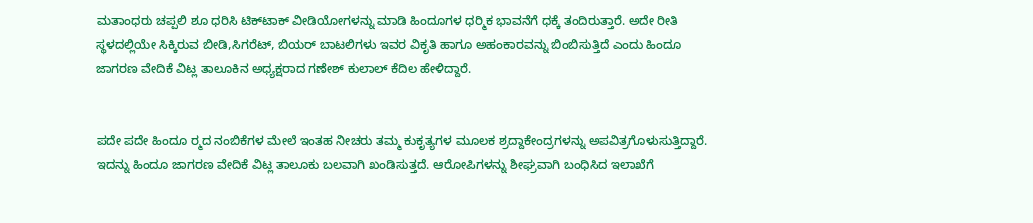ಮತಾಂಧರು ಚಪ್ಪಲಿ ಶೂ ಧರಿಸಿ ಟಿಕ್‍ಟಾಕ್ ವೀಡಿಯೋಗಳನ್ನು ಮಾಡಿ ಹಿಂದೂಗಳ ಧರ‍್ಮಿಕ ಭಾವನೆಗೆ ಧಕ್ಕೆ ತಂದಿರುತ್ತಾರೆ. ಅದೇ ರೀತಿ ಸ್ಥಳದಲ್ಲಿಯೇ ಸಿಕ್ಕಿರುವ ಬೀಡಿ,ಸಿಗರೆಟ್, ಬಿಯರ್ ಬಾಟಲಿಗಳು ಇವರ ವಿಕೃತಿ ಹಾಗೂ ಅಹಂಕಾರವನ್ನು ಬಿಂಬಿಸುತ್ತಿದೆ ಎಂದು ಹಿಂದೂ ಜಾಗರಣ ವೇದಿಕೆ ವಿಟ್ಲ ತಾಲೂಕಿನ ಅಧ್ಯಕ್ಷರಾದ ಗಣೇಶ್ ಕುಲಾಲ್ ಕೆದಿಲ ಹೇಳಿದ್ದಾರೆ.


ಪದೇ ಪದೇ ಹಿಂದೂ ರ‍್ಮದ ನಂಬಿಕೆಗಳ ಮೇಲೆ ಇಂತಹ ನೀಚರು ತಮ್ಮ ಕುಕೃತ್ಯಗಳ ಮೂಲಕ ಶ್ರದ್ದಾಕೇಂದ್ರಗಳನ್ನು ಅಪವಿತ್ರಗೊಳುಸುತ್ತಿದ್ದಾರೆ. ಇದನ್ನು ಹಿಂದೂ ಜಾಗರಣ ವೇದಿಕೆ ವಿಟ್ಲ ತಾಲೂಕು ಬಲವಾಗಿ ಖಂಡಿಸುತ್ತದೆ. ಆರೋಪಿಗಳನ್ನು ಶೀಘ್ರವಾಗಿ ಬಂಧಿಸಿದ ಇಲಾಖೆಗೆ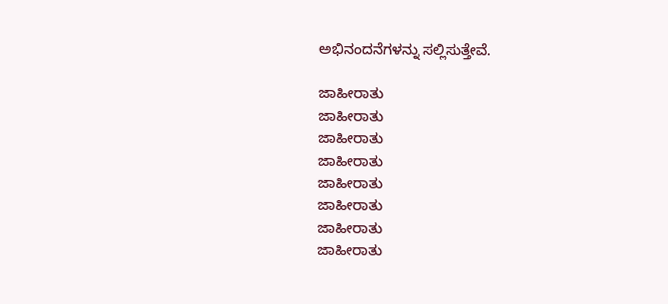ಅಭಿನಂದನೆಗಳನ್ನು ಸಲ್ಲಿಸುತ್ತೇವೆ.

ಜಾಹೀರಾತು
ಜಾಹೀರಾತು
ಜಾಹೀರಾತು
ಜಾಹೀರಾತು
ಜಾಹೀರಾತು
ಜಾಹೀರಾತು
ಜಾಹೀರಾತು
ಜಾಹೀರಾತು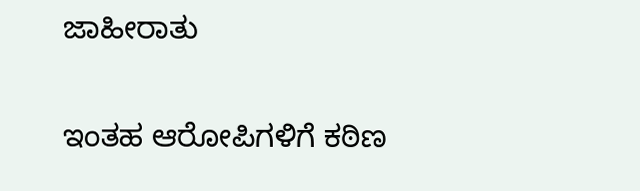ಜಾಹೀರಾತು

ಇಂತಹ ಆರೋಪಿಗಳಿಗೆ ಕಠಿಣ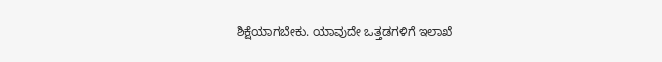ಶಿಕ್ಷೆಯಾಗಬೇಕು. ಯಾವುದೇ ಒತ್ತಡಗಳಿಗೆ ಇಲಾಖೆ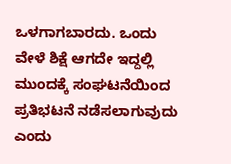ಒಳಗಾಗಬಾರದು. ಒಂದು ವೇಳೆ ಶಿಕ್ಷೆ ಆಗದೇ ಇದ್ದಲ್ಲಿ ಮುಂದಕ್ಕೆ ಸಂಘಟನೆಯಿಂದ ಪ್ರತಿಭಟನೆ ನಡೆಸಲಾಗುವುದು ಎಂದು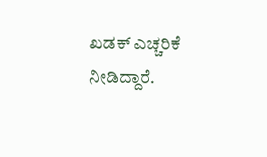ಖಡಕ್ ಎಚ್ಚರಿಕೆ ನೀಡಿದ್ದಾರೆ.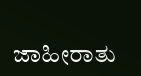ಜಾಹೀರಾತು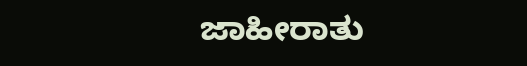ಜಾಹೀರಾತು